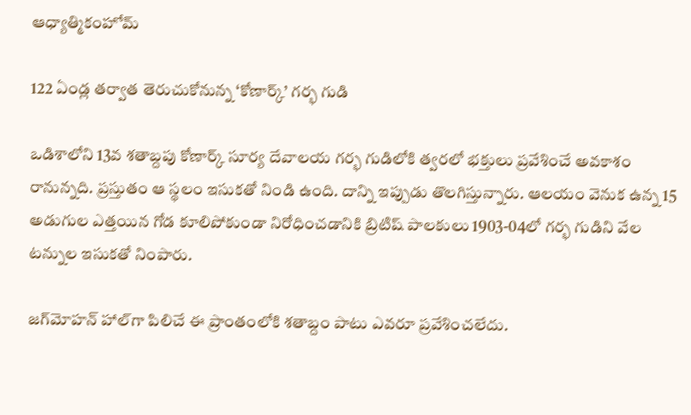ఆధ్యాత్మికంహోమ్

122 ఏండ్ల తర్వాత తెరుచుకోనున్న ‘కోణార్క్‌’ గర్భ గుడి

ఒడిశాలోని 13వ శతాబ్దపు కోణార్క్‌ సూర్య దేవాలయ గర్భ గుడిలోకి త్వరలో భక్తులు ప్రవేశించే అవకాశం రానున్నది. ప్రస్తుతం ఆ స్థలం ఇసుకతో నిండి ఉంది. దాన్ని ఇప్పుడు తొలగిస్తున్నారు. ఆలయం వెనుక ఉన్న 15 అడుగుల ఎత్తయిన గోడ కూలిపోకుండా నిరోధించడానికి బ్రిటిష్‌ పాలకులు 1903-04లో గర్భ గుడిని వేల టన్నుల ఇసుకతో నింపారు.

జగ్‌మోహన్‌ హాల్‌గా పిలిచే ఈ ప్రాంతంలోకి శతాబ్దం పాటు ఎవరూ ప్రవేశించలేదు.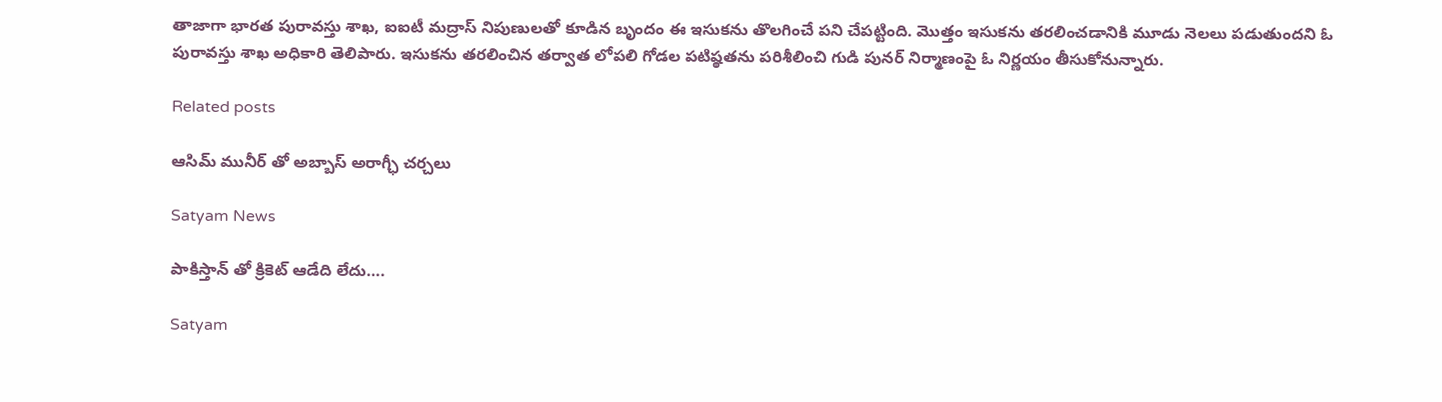తాజాగా భారత పురావస్తు శాఖ, ఐఐటీ మద్రాస్‌ నిపుణులతో కూడిన బృందం ఈ ఇసుకను తొలగించే పని చేపట్టింది. మొత్తం ఇసుకను తరలించడానికి మూడు నెలలు పడుతుందని ఓ పురావస్తు శాఖ అధికారి తెలిపారు. ఇసుకను తరలించిన తర్వాత లోపలి గోడల పటిష్ఠతను పరిశీలించి గుడి పునర్‌ నిర్మాణంపై ఓ నిర్ణయం తీసుకోనున్నారు.

Related posts

ఆసిమ్ మునీర్ తో అబ్బాస్ అరాగ్ఛీ చర్చలు

Satyam News

పాకిస్తాన్ తో క్రికెట్ ఆడేది లేదు….

Satyam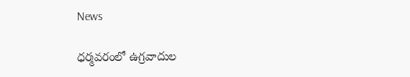News

ధర్మవరంలో ఉగ్రవాదుల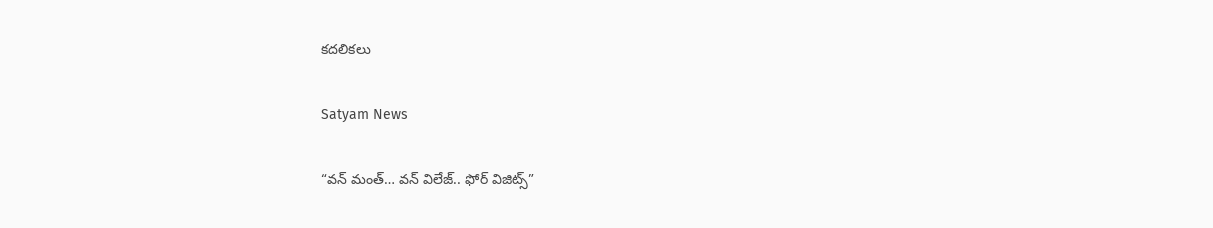కదలికలు

Satyam News

“వన్ మంత్… వన్ విలేజ్.. ఫోర్ విజిట్స్”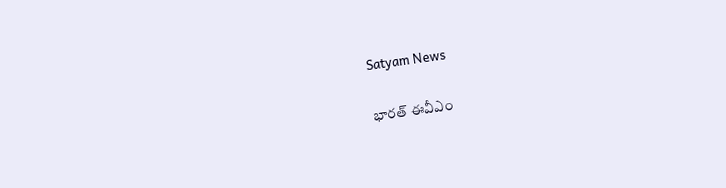Satyam News

భారత్ ఈవీఎం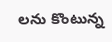లను కొంటున్న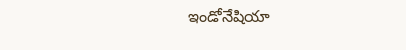ఇండోనేషియా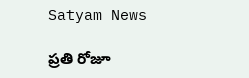Satyam News

ప్రతి రోజూ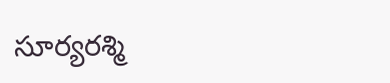సూర్యరశ్మి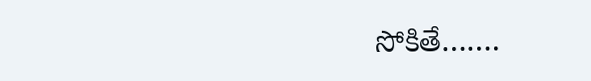సోకితే…….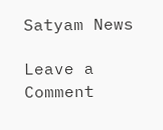Satyam News

Leave a Comment